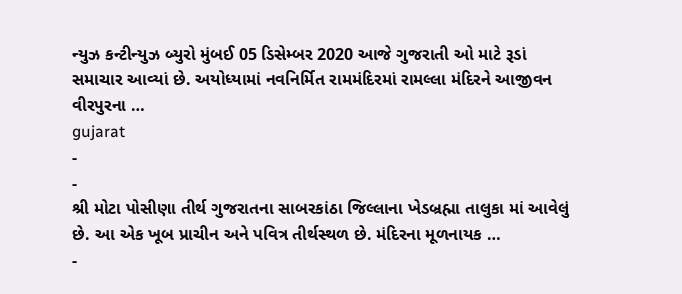ન્યુઝ કન્ટીન્યુઝ બ્યુરો મુંબઈ 05 ડિસેમ્બર 2020 આજે ગુજરાતી ઓ માટે રૂડાં સમાચાર આવ્યાં છે. અયોધ્યામાં નવનિર્મિત રામમંદિરમાં રામલ્લા મંદિરને આજીવન વીરપુરના …
gujarat
-
-
શ્રી મોટા પોસીણા તીર્થ ગુજરાતના સાબરકાંઠા જિલ્લાના ખેડબ્રહ્મા તાલુકા માં આવેલું છે. આ એક ખૂબ પ્રાચીન અને પવિત્ર તીર્થસ્થળ છે. મંદિરના મૂળનાયક …
-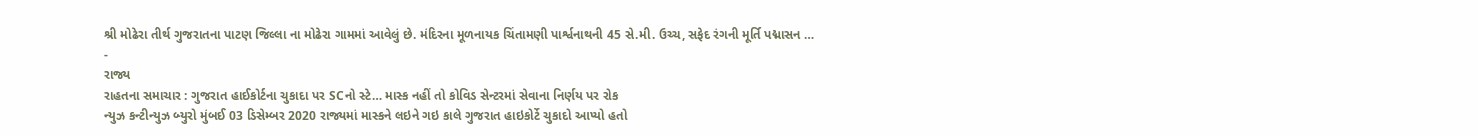શ્રી મોઢેરા તીર્થ ગુજરાતના પાટણ જિલ્લા ના મોઢેરા ગામમાં આવેલું છે. મંદિરના મૂળનાયક ચિંતામણી પાર્શ્વનાથની 45 સે.મી. ઉચ્ચ, સફેદ રંગની મૂર્તિ પદ્માસન …
-
રાજ્ય
રાહતના સમાચાર : ગુજરાત હાઈકોર્ટના ચુકાદા પર SCનો સ્ટે… માસ્ક નહીં તો કોવિડ સેન્ટરમાં સેવાના નિર્ણય પર રોક
ન્યુઝ કન્ટીન્યુઝ બ્યુરો મુંબઈ 03 ડિસેમ્બર 2020 રાજ્યમાં માસ્કને લઇને ગઇ કાલે ગુજરાત હાઇકોર્ટે ચુકાદો આપ્યો હતો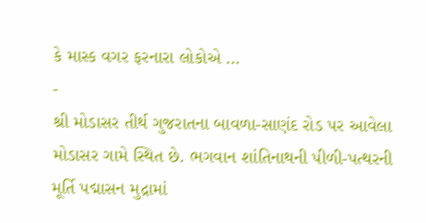કે માસ્ક વગર ફરનારા લોકોએ …
-
શ્રી મોડાસર તીર્થ ગુજરાતના બાવળા-સાણંદ રોડ પર આવેલા મોડાસર ગામે સ્થિત છે. ભગવાન શાંતિનાથની પીળી-પત્થરની મૂર્તિ પદ્માસન મુદ્રામાં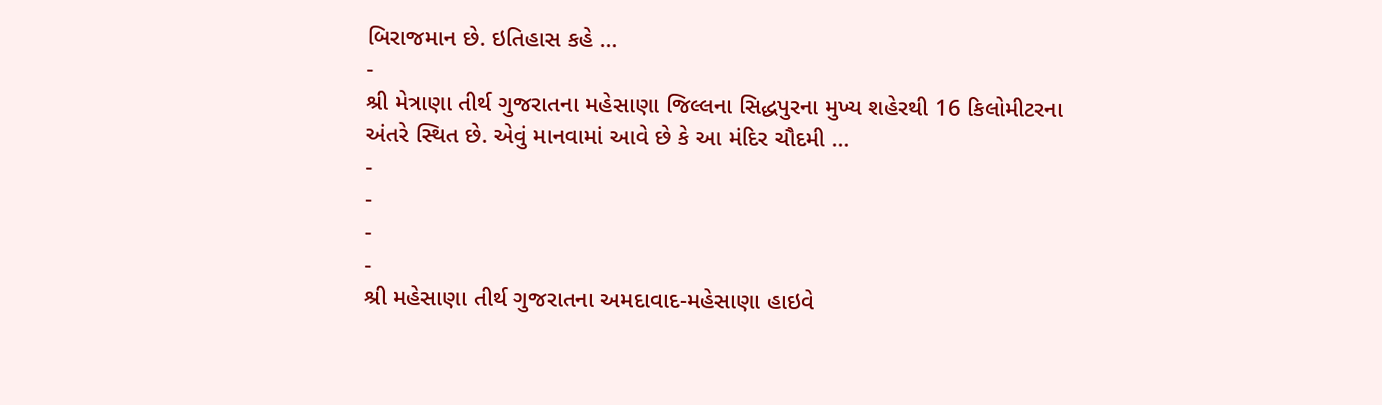બિરાજમાન છે. ઇતિહાસ કહે …
-
શ્રી મેત્રાણા તીર્થ ગુજરાતના મહેસાણા જિલ્લના સિદ્ધપુરના મુખ્ય શહેરથી 16 કિલોમીટરના અંતરે સ્થિત છે. એવું માનવામાં આવે છે કે આ મંદિર ચૌદમી …
-
-
-
-
શ્રી મહેસાણા તીર્થ ગુજરાતના અમદાવાદ-મહેસાણા હાઇવે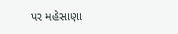પર મહેસાણા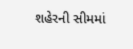શહેરની સીમમાં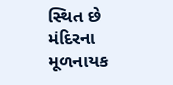સ્થિત છે મંદિરના મૂળનાયક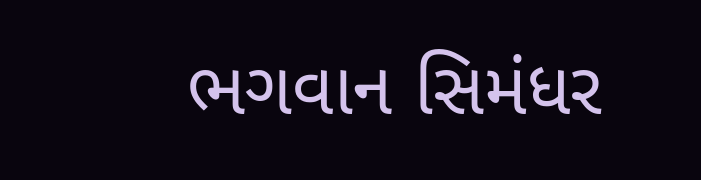ભગવાન સિમંધર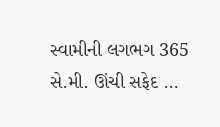સ્વામીની લગભગ 365 સે.મી. ઊંચી સફેદ …